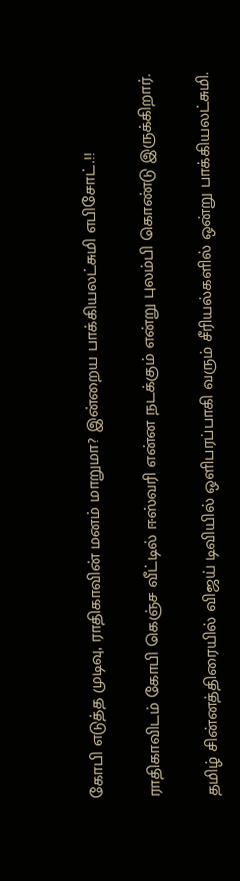கோபி எடுத்த முடிவு, ராதிகாவின் மனம் மாறுமா? இன்றைய பாக்கியலட்சுமி எபிசோட்.!!

ராதிகாவிடம் கோபி கெஞ்ச வீட்டில் ஈஸ்வரி என்ன நடக்கும் என்று புலம்பி கொண்டு இருக்கிறார்.

தமிழ் சின்னத்திரையில் விஜய் டிவியில் ஒளிபரப்பாகி வரும் சீரியல்களில் ஒன்று பாக்கியலட்சுமி.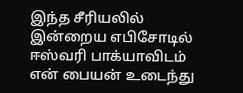இந்த சீரியலில் இன்றைய எபிசோடில் ஈஸ்வரி பாக்யாவிடம் என் பையன் உடைந்து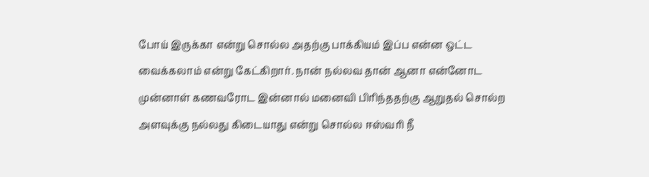போய் இருக்கா என்று சொல்ல அதற்கு பாக்கியம் இப்ப என்ன ஒட்ட வைக்கலாம் என்று கேட்கிறார். நான் நல்லவ தான் ஆனா என்னோட முன்னாள் கணவரோட இன்னால் மனைவி பிரிந்ததற்கு ஆறுதல் சொல்ற அளவுக்கு நல்லது கிடையாது என்று சொல்ல ஈஸ்வரி நீ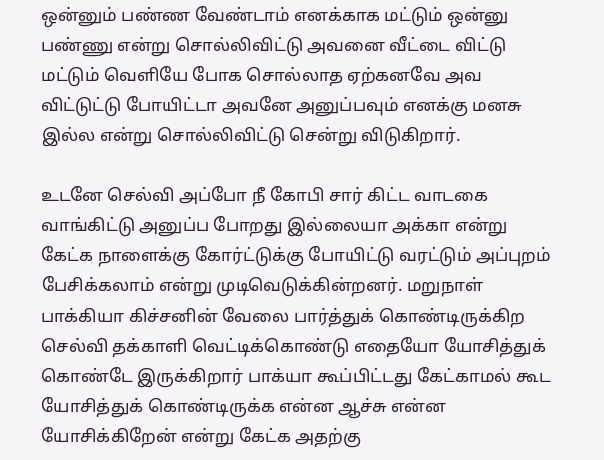ஒன்னும் பண்ண வேண்டாம் எனக்காக மட்டும் ஒன்னு பண்ணு என்று சொல்லிவிட்டு அவனை வீட்டை விட்டு மட்டும் வெளியே போக சொல்லாத ஏற்கனவே அவ விட்டுட்டு போயிட்டா அவனே அனுப்பவும் எனக்கு மனசு இல்ல என்று சொல்லிவிட்டு சென்று விடுகிறார்.

உடனே செல்வி அப்போ நீ கோபி சார் கிட்ட வாடகை வாங்கிட்டு அனுப்ப போறது இல்லையா அக்கா என்று கேட்க நாளைக்கு கோர்ட்டுக்கு போயிட்டு வரட்டும் அப்புறம் பேசிக்கலாம் என்று முடிவெடுக்கின்றனர். மறுநாள் பாக்கியா கிச்சனின் வேலை பார்த்துக் கொண்டிருக்கிற செல்வி தக்காளி வெட்டிக்கொண்டு எதையோ யோசித்துக் கொண்டே இருக்கிறார் பாக்யா கூப்பிட்டது கேட்காமல் கூட யோசித்துக் கொண்டிருக்க என்ன ஆச்சு என்ன யோசிக்கிறேன் என்று கேட்க அதற்கு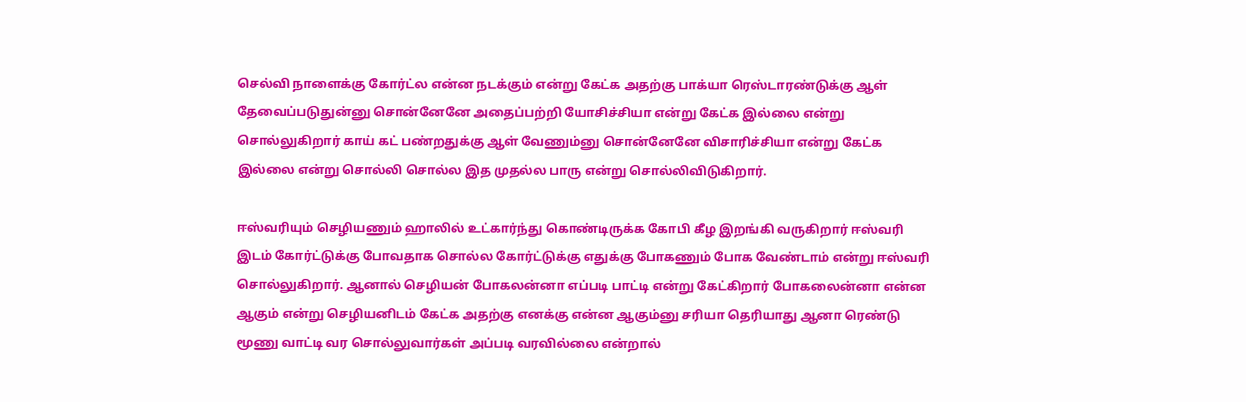செல்வி நாளைக்கு கோர்ட்ல என்ன நடக்கும் என்று கேட்க அதற்கு பாக்யா ரெஸ்டாரண்டுக்கு ஆள் தேவைப்படுதுன்னு சொன்னேனே அதைப்பற்றி யோசிச்சியா என்று கேட்க இல்லை என்று சொல்லுகிறார் காய் கட் பண்றதுக்கு ஆள் வேணும்னு சொன்னேனே விசாரிச்சியா என்று கேட்க இல்லை என்று சொல்லி சொல்ல இத முதல்ல பாரு என்று சொல்லிவிடுகிறார்.

ஈஸ்வரியும் செழியணும் ஹாலில் உட்கார்ந்து கொண்டிருக்க கோபி கீழ இறங்கி வருகிறார் ஈஸ்வரி இடம் கோர்ட்டுக்கு போவதாக சொல்ல கோர்ட்டுக்கு எதுக்கு போகணும் போக வேண்டாம் என்று ஈஸ்வரி சொல்லுகிறார். ஆனால் செழியன் போகலன்னா எப்படி பாட்டி என்று கேட்கிறார் போகலைன்னா என்ன ஆகும் என்று செழியனிடம் கேட்க அதற்கு எனக்கு என்ன ஆகும்னு சரியா தெரியாது ஆனா ரெண்டு மூணு வாட்டி வர சொல்லுவார்கள் அப்படி வரவில்லை என்றால்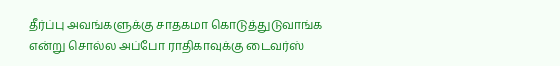தீர்ப்பு அவங்களுக்கு சாதகமா கொடுத்துடுவாங்க என்று சொல்ல அப்போ ராதிகாவுக்கு டைவர்ஸ்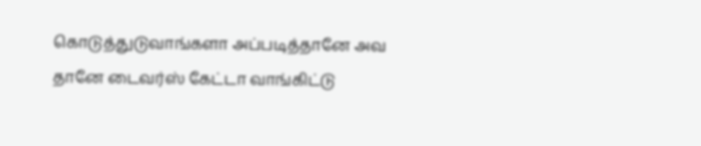கொடுத்துடுவாங்களா அப்படித்தானே அவ தானே டைவர்ஸ் கேட்டா வாங்கிட்டு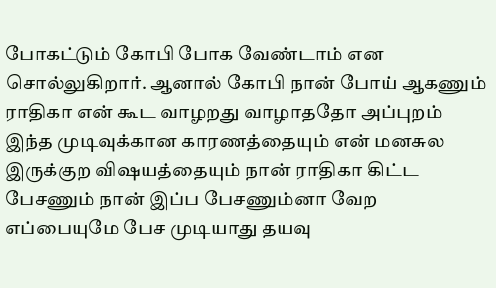போகட்டும் கோபி போக வேண்டாம் என சொல்லுகிறார். ஆனால் கோபி நான் போய் ஆகணும் ராதிகா என் கூட வாழறது வாழாததோ அப்புறம் இந்த முடிவுக்கான காரணத்தையும் என் மனசுல இருக்குற விஷயத்தையும் நான் ராதிகா கிட்ட பேசணும் நான் இப்ப பேசணும்னா வேற எப்பையுமே பேச முடியாது தயவு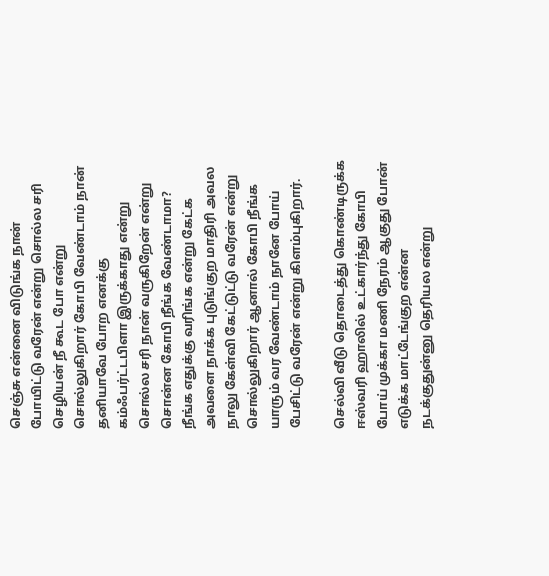செஞ்சு என்னை விடுங்க நான் போயிட்டு வரேன் என்று சொல்ல சரி செழியன் நீ கூட போ என்று சொல்லுகிறார் கோபி வேண்டாம் நான் தனியாவே போற எனக்கு கம்ஃபர்ட்டபிளா இருக்காது என்று சொல்ல சரி நான் வருகிறேன் என்று சொன்ன கோபி நீங்க வேண்டாமா? நீங்க எதுக்கு வரிங்க என்று கேட்க அவளை நாக்க புடுங்குற மாதிரி அவல நாலு கேள்வி கேட்டுட்டு வரேன் என்று சொல்லுகிறார் ஆனால் கோபி நீங்க யாரும் வர வேண்டாம் நானே போய் பேசிட்டு வரேன் என்று கிளம்புகிறார்.

செல்வி வீடு தொடைத்து கொண்டிருக்க ஈஸ்வரி ஹாலில் உட்கார்ந்து கோபி போய் முக்கா மணி நேரம் ஆகுது போன் எடுக்க மாட்டேங்குற என்ன நடக்குதுன்னு தெரியல என்று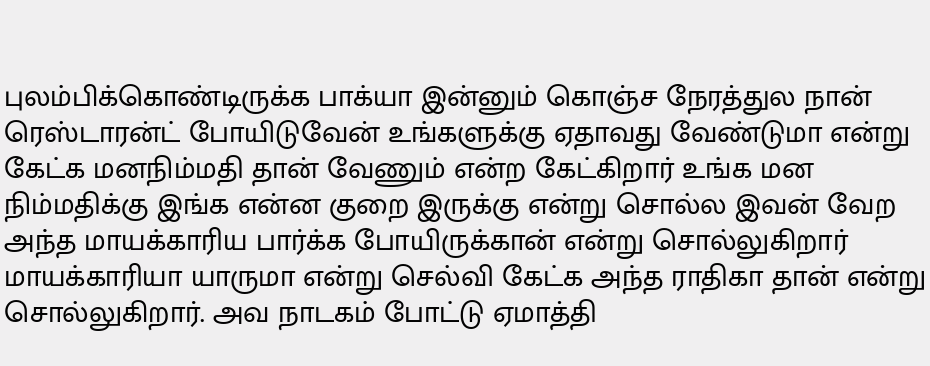புலம்பிக்கொண்டிருக்க பாக்யா இன்னும் கொஞ்ச நேரத்துல நான் ரெஸ்டாரன்ட் போயிடுவேன் உங்களுக்கு ஏதாவது வேண்டுமா என்று கேட்க மனநிம்மதி தான் வேணும் என்ற கேட்கிறார் உங்க மன நிம்மதிக்கு இங்க என்ன குறை இருக்கு என்று சொல்ல இவன் வேற அந்த மாயக்காரிய பார்க்க போயிருக்கான் என்று சொல்லுகிறார் மாயக்காரியா யாருமா என்று செல்வி கேட்க அந்த ராதிகா தான் என்று சொல்லுகிறார். அவ நாடகம் போட்டு ஏமாத்தி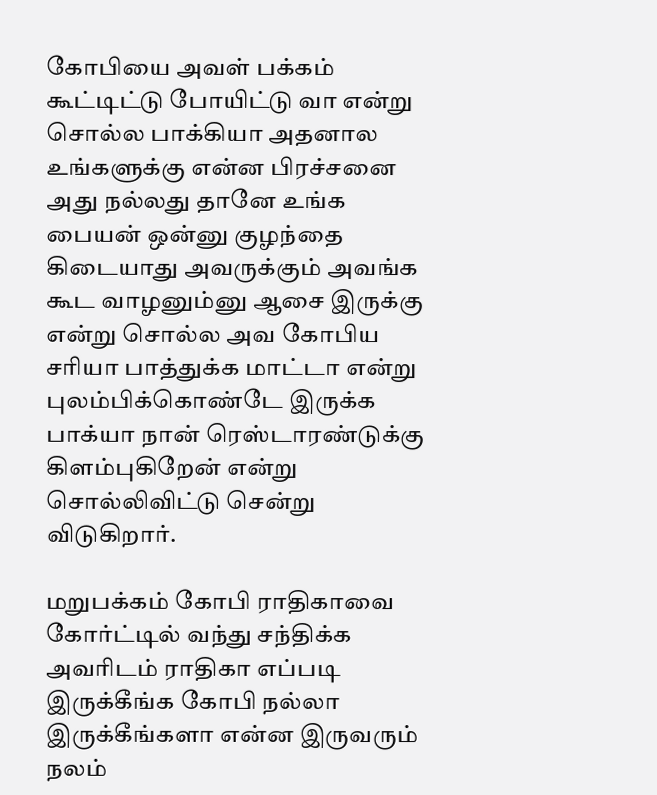கோபியை அவள் பக்கம் கூட்டிட்டு போயிட்டு வா என்று சொல்ல பாக்கியா அதனால உங்களுக்கு என்ன பிரச்சனை அது நல்லது தானே உங்க பையன் ஒன்னு குழந்தை கிடையாது அவருக்கும் அவங்க கூட வாழனும்னு ஆசை இருக்கு என்று சொல்ல அவ கோபிய சரியா பாத்துக்க மாட்டா என்று புலம்பிக்கொண்டே இருக்க பாக்யா நான் ரெஸ்டாரண்டுக்கு கிளம்புகிறேன் என்று சொல்லிவிட்டு சென்று விடுகிறார்.

மறுபக்கம் கோபி ராதிகாவை கோர்ட்டில் வந்து சந்திக்க அவரிடம் ராதிகா எப்படி இருக்கீங்க கோபி நல்லா இருக்கீங்களா என்ன இருவரும் நலம்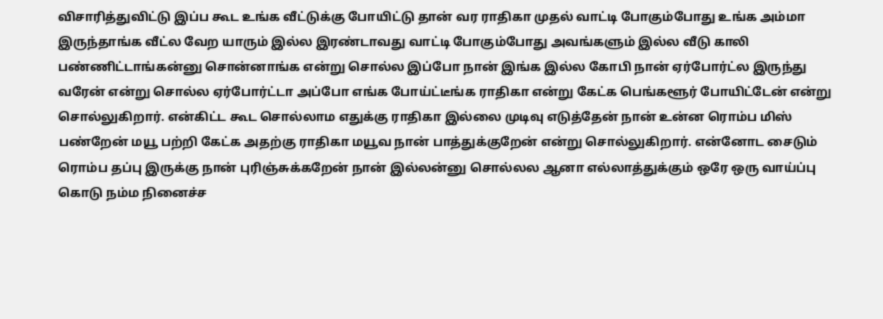விசாரித்துவிட்டு இப்ப கூட உங்க வீட்டுக்கு போயிட்டு தான் வர ராதிகா முதல் வாட்டி போகும்போது உங்க அம்மா இருந்தாங்க வீட்ல வேற யாரும் இல்ல இரண்டாவது வாட்டி போகும்போது அவங்களும் இல்ல வீடு காலி பண்ணிட்டாங்கன்னு சொன்னாங்க என்று சொல்ல இப்போ நான் இங்க இல்ல கோபி நான் ஏர்போர்ட்ல இருந்து வரேன் என்று சொல்ல ஏர்போர்ட்டா அப்போ எங்க போய்ட்டீங்க ராதிகா என்று கேட்க பெங்களூர் போயிட்டேன் என்று சொல்லுகிறார். என்கிட்ட கூட சொல்லாம எதுக்கு ராதிகா இல்லை முடிவு எடுத்தேன் நான் உன்ன ரொம்ப மிஸ் பண்றேன் மயூ பற்றி கேட்க அதற்கு ராதிகா மயூவ நான் பாத்துக்குறேன் என்று சொல்லுகிறார். என்னோட சைடும் ரொம்ப தப்பு இருக்கு நான் புரிஞ்சுக்கறேன் நான் இல்லன்னு சொல்லல ஆனா எல்லாத்துக்கும் ஒரே ஒரு வாய்ப்பு கொடு நம்ம நினைச்ச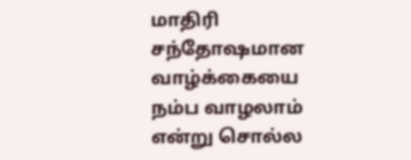மாதிரி சந்தோஷமான வாழ்க்கையை நம்ப வாழலாம் என்று சொல்ல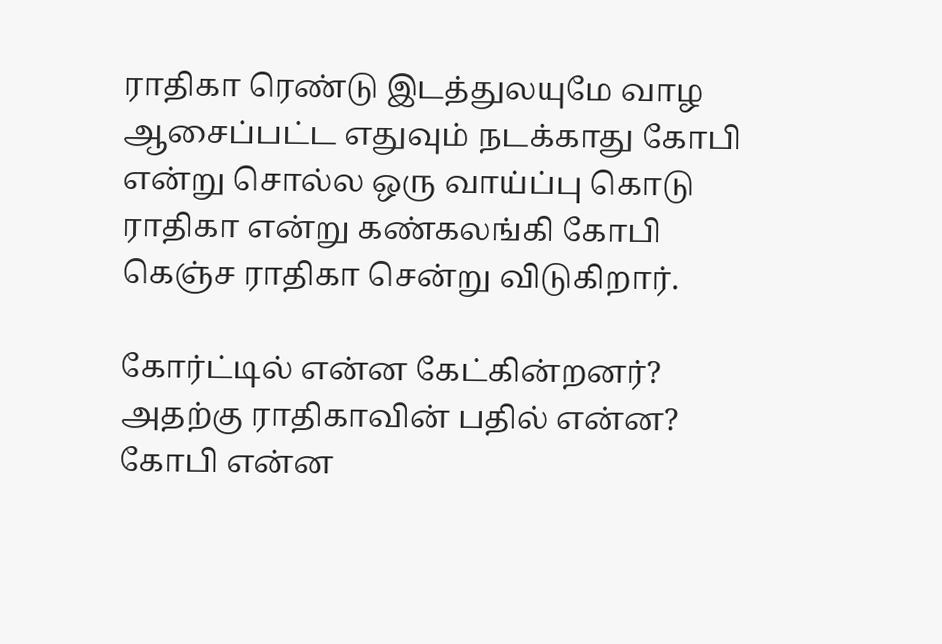ராதிகா ரெண்டு இடத்துலயுமே வாழ ஆசைப்பட்ட எதுவும் நடக்காது கோபி என்று சொல்ல ஒரு வாய்ப்பு கொடு ராதிகா என்று கண்கலங்கி கோபி கெஞ்ச ராதிகா சென்று விடுகிறார்.

கோர்ட்டில் என்ன கேட்கின்றனர்? அதற்கு ராதிகாவின் பதில் என்ன? கோபி என்ன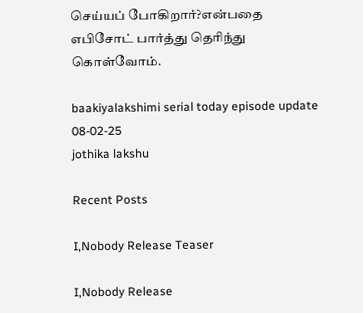செய்யப் போகிறார்?என்பதை எபிசோட் பார்த்து தெரிந்து கொள்வோம்.

baakiyalakshimi serial today episode update 08-02-25
jothika lakshu

Recent Posts

I,Nobody Release Teaser

I,Nobody Release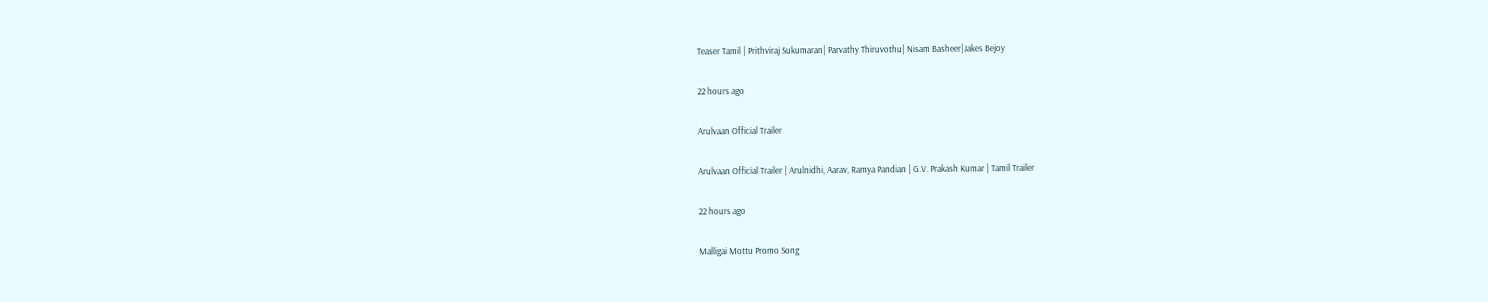Teaser Tamil | Prithviraj Sukumaran| Parvathy Thiruvothu| Nisam Basheer|Jakes Bejoy

22 hours ago

Arulvaan Official Trailer

Arulvaan Official Trailer | Arulnidhi, Aarav, Ramya Pandian | G.V. Prakash Kumar | Tamil Trailer

22 hours ago

Malligai Mottu Promo Song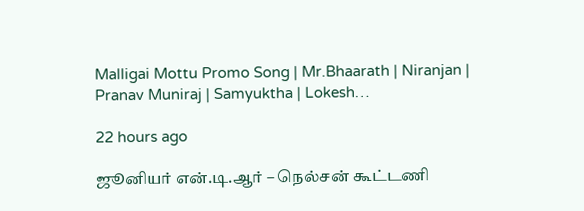Malligai Mottu Promo Song | Mr.Bhaarath | Niranjan | Pranav Muniraj | Samyuktha | Lokesh…

22 hours ago

ஜூனியர் என்.டி.ஆர் – நெல்சன் கூட்டணி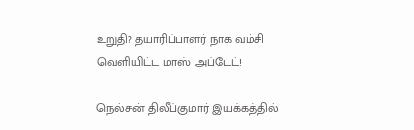உறுதி? தயாரிப்பாளர் நாக வம்சி வெளியிட்ட மாஸ் அப்டேட்!

நெல்சன் திலீப்குமார் இயக்கத்தில்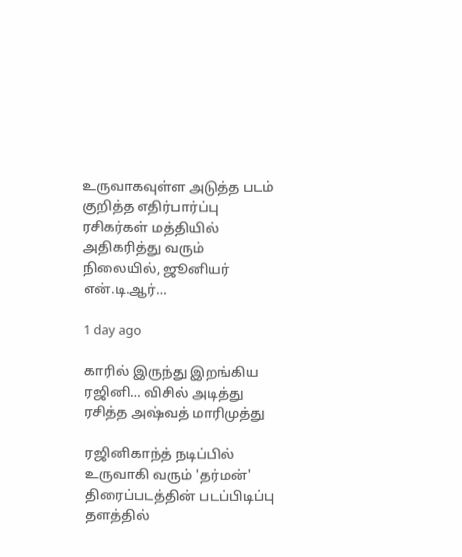உருவாகவுள்ள அடுத்த படம் குறித்த எதிர்பார்ப்பு ரசிகர்கள் மத்தியில் அதிகரித்து வரும் நிலையில், ஜூனியர் என்.டி.ஆர்…

1 day ago

காரில் இருந்து இறங்கிய ரஜினி… விசில் அடித்து ரசித்த அஷ்வத் மாரிமுத்து

ரஜினிகாந்த் நடிப்பில் உருவாகி வரும் 'தர்மன்' திரைப்படத்தின் படப்பிடிப்பு தளத்தில்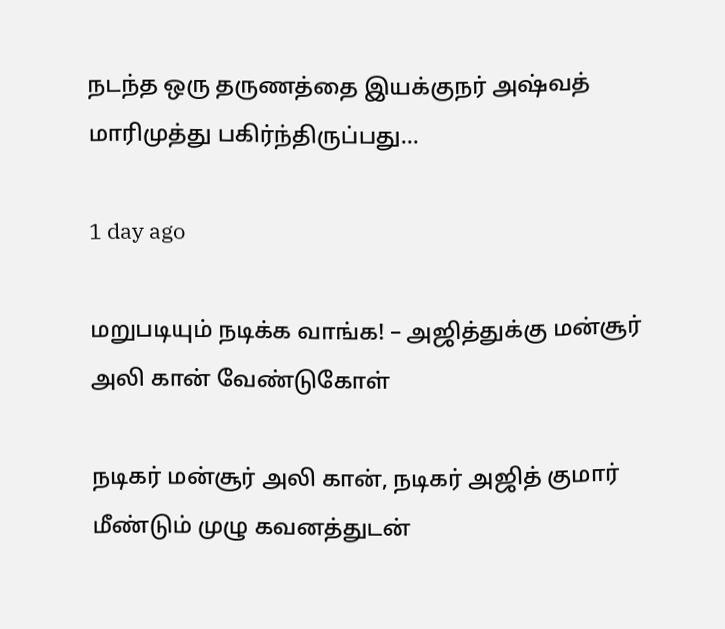நடந்த ஒரு தருணத்தை இயக்குநர் அஷ்வத் மாரிமுத்து பகிர்ந்திருப்பது…

1 day ago

மறுபடியும் நடிக்க வாங்க! – அஜித்துக்கு மன்சூர் அலி கான் வேண்டுகோள்

நடிகர் மன்சூர் அலி கான், நடிகர் அஜித் குமார் மீண்டும் முழு கவனத்துடன்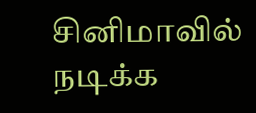சினிமாவில் நடிக்க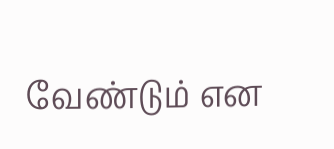வேண்டும் என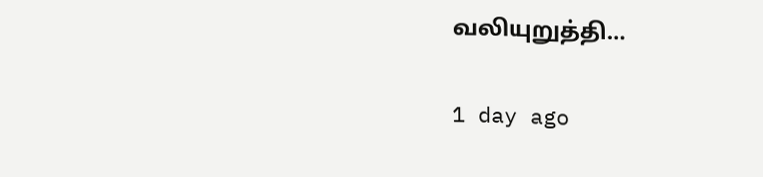வலியுறுத்தி…

1 day ago